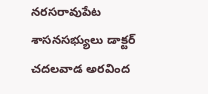నరసరావుపేట శాసనసభ్యులు డాక్టర్ చదలవాడ అరవింద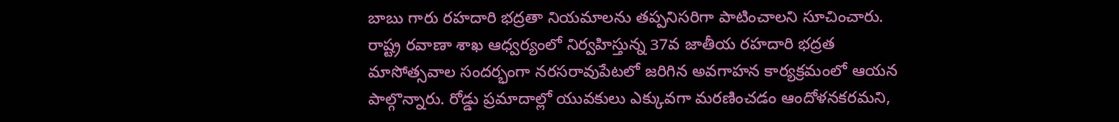బాబు గారు రహదారి భద్రతా నియమాలను తప్పనిసరిగా పాటించాలని సూచించారు. రాష్ట్ర రవాణా శాఖ ఆధ్వర్యంలో నిర్వహిస్తున్న 37వ జాతీయ రహదారి భద్రత మాసోత్సవాల సందర్భంగా నరసరావుపేటలో జరిగిన అవగాహన కార్యక్రమంలో ఆయన పాల్గొన్నారు. రోడ్డు ప్రమాదాల్లో యువకులు ఎక్కువగా మరణించడం ఆందోళనకరమని,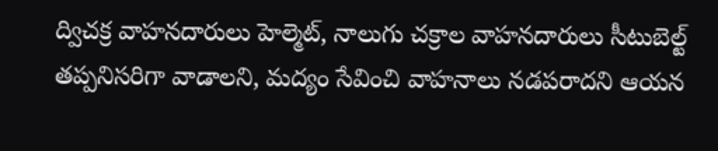ద్విచక్ర వాహనదారులు హెల్మెట్, నాలుగు చక్రాల వాహనదారులు సీటుబెల్ట్ తప్పనిసరిగా వాడాలని, మద్యం సేవించి వాహనాలు నడపరాదని ఆయన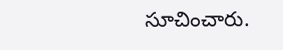సూచించారు.